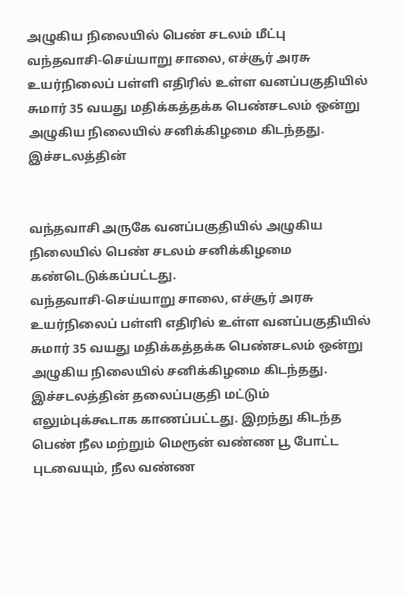அழுகிய நிலையில் பெண் சடலம் மீட்பு
வந்தவாசி-செய்யாறு சாலை, எச்சூர் அரசு உயர்நிலைப் பள்ளி எதிரில் உள்ள வனப்பகுதியில் சுமார் 35 வயது மதிக்கத்தக்க பெண்சடலம் ஒன்று அழுகிய நிலையில் சனிக்கிழமை கிடந்தது. இச்சடலத்தின்


வந்தவாசி அருகே வனப்பகுதியில் அழுகிய நிலையில் பெண் சடலம் சனிக்கிழமை கண்டெடுக்கப்பட்டது.
வந்தவாசி-செய்யாறு சாலை, எச்சூர் அரசு உயர்நிலைப் பள்ளி எதிரில் உள்ள வனப்பகுதியில் சுமார் 35 வயது மதிக்கத்தக்க பெண்சடலம் ஒன்று அழுகிய நிலையில் சனிக்கிழமை கிடந்தது. இச்சடலத்தின் தலைப்பகுதி மட்டும் எலும்புக்கூடாக காணப்பட்டது. இறந்து கிடந்த பெண் நீல மற்றும் மெரூன் வண்ண பூ போட்ட புடவையும், நீல வண்ண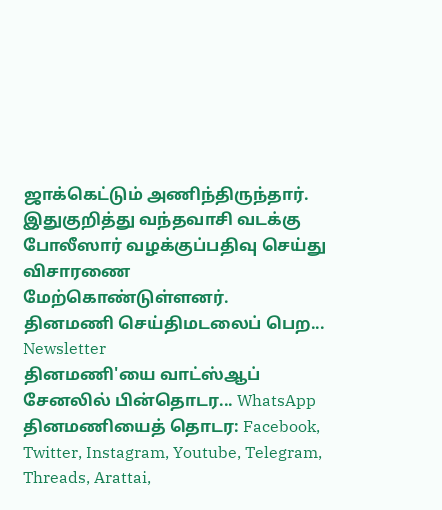ஜாக்கெட்டும் அணிந்திருந்தார்.
இதுகுறித்து வந்தவாசி வடக்கு போலீஸார் வழக்குப்பதிவு செய்து விசாரணை மேற்கொண்டுள்ளனர்.
தினமணி செய்திமடலைப் பெற... Newsletter
தினமணி'யை வாட்ஸ்ஆப் சேனலில் பின்தொடர... WhatsApp
தினமணியைத் தொடர: Facebook, Twitter, Instagram, Youtube, Telegram, Threads, Arattai,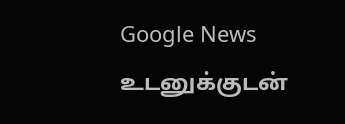Google News
உடனுக்குடன்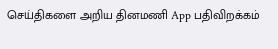செய்திகளை அறிய தினமணி App பதிவிறக்கம்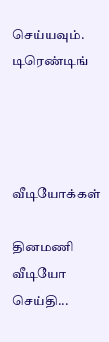செய்யவும்.
டிரெண்டிங்




வீடியோக்கள்

தினமணி வீடியோ செய்தி...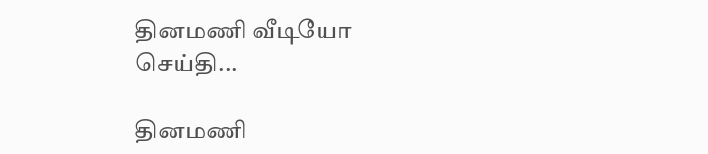தினமணி வீடியோ செய்தி...

தினமணி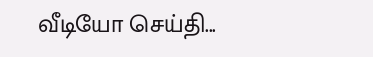வீடியோ செய்தி...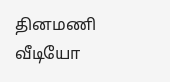தினமணி வீடியோ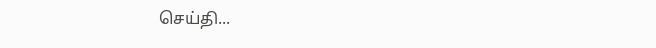செய்தி...